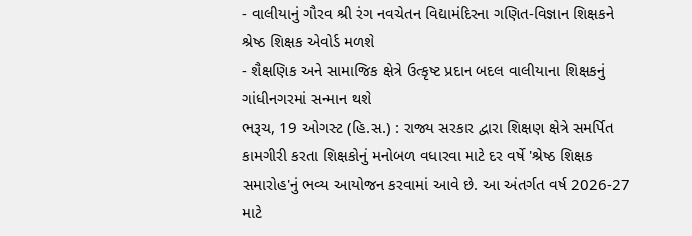- વાલીયાનું ગૌરવ શ્રી રંગ નવચેતન વિદ્યામંદિરના ગણિત-વિજ્ઞાન શિક્ષકને શ્રેષ્ઠ શિક્ષક એવોર્ડ મળશે
- શૈક્ષણિક અને સામાજિક ક્ષેત્રે ઉત્કૃષ્ટ પ્રદાન બદલ વાલીયાના શિક્ષકનું ગાંધીનગરમાં સન્માન થશે
ભરૂચ, 19 ઓગસ્ટ (હિ.સ.) : રાજ્ય સરકાર દ્વારા શિક્ષણ ક્ષેત્રે સમર્પિત કામગીરી કરતા શિક્ષકોનું મનોબળ વધારવા માટે દર વર્ષે 'શ્રેષ્ઠ શિક્ષક સમારોહ'નું ભવ્ય આયોજન કરવામાં આવે છે. આ અંતર્ગત વર્ષ 2026-27 માટે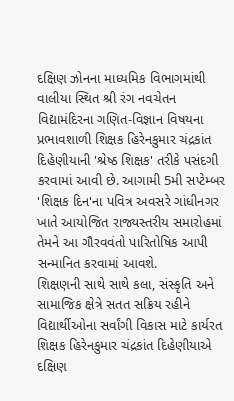દક્ષિણ ઝોનના માધ્યમિક વિભાગમાંથી વાલીયા સ્થિત શ્રી રંગ નવચેતન વિદ્યામંદિરના ગણિત-વિજ્ઞાન વિષયના પ્રભાવશાળી શિક્ષક હિરેનકુમાર ચંદ્રકાંત દિહેણીયાની 'શ્રેષ્ઠ શિક્ષક' તરીકે પસંદગી કરવામાં આવી છે. આગામી 5મી સપ્ટેમ્બર 'શિક્ષક દિન'ના પવિત્ર અવસરે ગાંધીનગર ખાતે આયોજિત રાજ્યસ્તરીય સમારોહમાં તેમને આ ગૌરવવંતો પારિતોષિક આપી સન્માનિત કરવામાં આવશે.
શિક્ષણની સાથે સાથે કલા, સંસ્કૃતિ અને સામાજિક ક્ષેત્રે સતત સક્રિય રહીને વિદ્યાર્થીઓના સર્વાંગી વિકાસ માટે કાર્યરત શિક્ષક હિરેનકુમાર ચંદ્રકાંત દિહેણીયાએ દક્ષિણ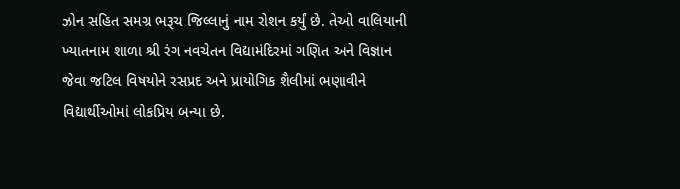ઝોન સહિત સમગ્ર ભરૂચ જિલ્લાનું નામ રોશન કર્યું છે. તેઓ વાલિયાની ખ્યાતનામ શાળા શ્રી રંગ નવચેતન વિદ્યામંદિરમાં ગણિત અને વિજ્ઞાન જેવા જટિલ વિષયોને રસપ્રદ અને પ્રાયોગિક શૈલીમાં ભણાવીને વિદ્યાર્થીઓમાં લોકપ્રિય બન્યા છે.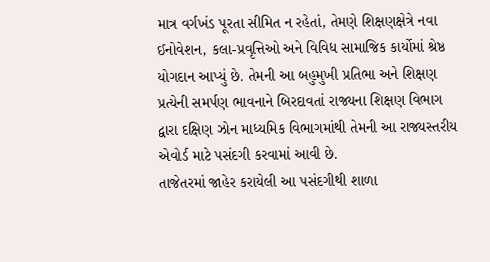માત્ર વર્ગખંડ પૂરતા સીમિત ન રહેતાં, તેમણે શિક્ષણક્ષેત્રે નવા ઈનોવેશન, કલા-પ્રવૃત્તિઓ અને વિવિધ સામાજિક કાર્યોમાં શ્રેષ્ઠ યોગદાન આપ્યું છે. તેમની આ બહુમુખી પ્રતિભા અને શિક્ષણ પ્રત્યેની સમર્પણ ભાવનાને બિરદાવતાં રાજ્યના શિક્ષણ વિભાગ દ્વારા દક્ષિણ ઝોન માધ્યમિક વિભાગમાંથી તેમની આ રાજ્યસ્તરીય એવોર્ડ માટે પસંદગી કરવામાં આવી છે.
તાજેતરમાં જાહેર કરાયેલી આ પસંદગીથી શાળા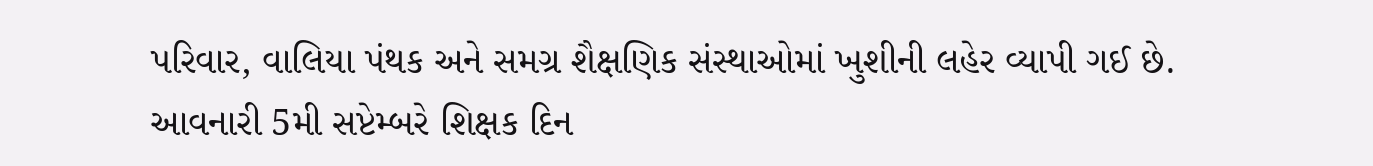પરિવાર, વાલિયા પંથક અને સમગ્ર શૈક્ષણિક સંસ્થાઓમાં ખુશીની લહેર વ્યાપી ગઈ છે. આવનારી 5મી સપ્ટેમ્બરે શિક્ષક દિન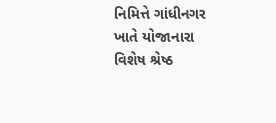નિમિત્તે ગાંધીનગર ખાતે યોજાનારા વિશેષ શ્રેષ્ઠ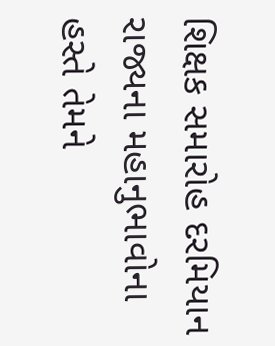શિક્ષક સમારોહ દરમિયાન રાજ્યના મહાનુભાવોના હસ્તે તેમને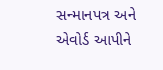સન્માનપત્ર અને એવોર્ડ આપીને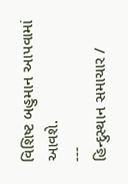વિશિષ્ટ બહુમાન આપવામાં આવશે.
---
હિન્દુસ્થાન સમાચાર /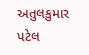અતુલકુમાર પટેલ